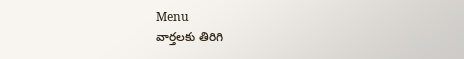Menu
వార్తలకు తిరిగి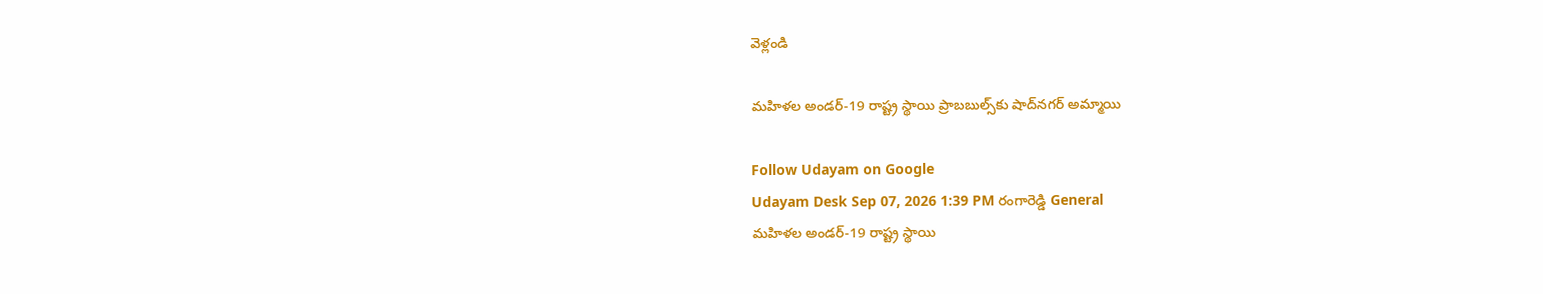వెళ్లండి

మహిళల అండర్‌-19 రాష్ట్ర స్థాయి ప్రాబబుల్స్‌కు షాద్‌నగర్ అమ్మాయి

Follow Udayam on Google
Udayam Desk Sep 07, 2026 1:39 PM రంగారెడ్డి General
మహిళల అండర్‌-19 రాష్ట్ర స్థాయి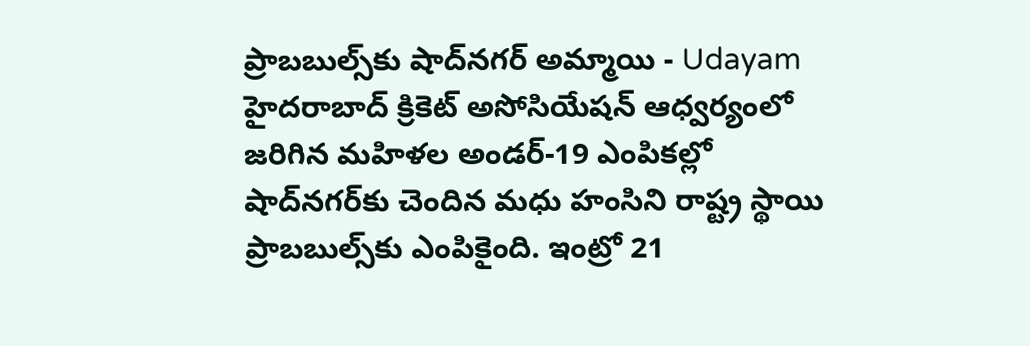ప్రాబబుల్స్‌కు షాద్‌నగర్ అమ్మాయి - Udayam
హైదరాబాద్ క్రికెట్ అసోసియేషన్ ఆధ్వర్యంలో జరిగిన మహిళల అండర్‌-19 ఎంపికల్లో షాద్‌నగర్‌కు చెందిన మధు హంసిని రాష్ట్ర స్థాయి ప్రాబబుల్స్‌కు ఎంపికైంది. ఇంట్రో 21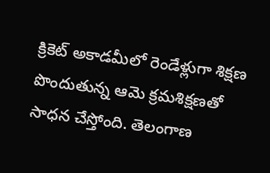క్రికెట్ అకాడమీలో రెండేళ్లుగా శిక్షణ పొందుతున్న ఆమె క్రమశిక్షణతో సాధన చేస్తోంది. తెలంగాణ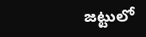జట్టులో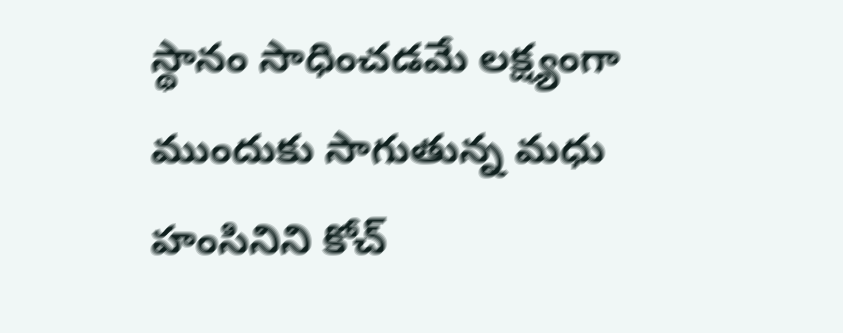స్థానం సాధించడమే లక్ష్యంగా ముందుకు సాగుతున్న మధు హంసినిని కోచ్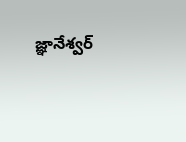జ్ఞానేశ్వర్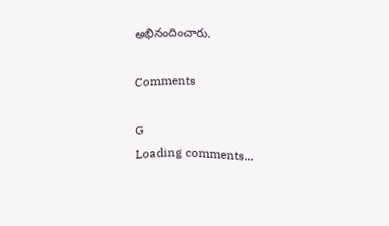అభినందించారు.

Comments

G
Loading comments...